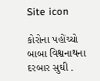Site icon

કોરોના પહોંચ્યો બાબા વિશ્વનાથના દરબાર સુઘી .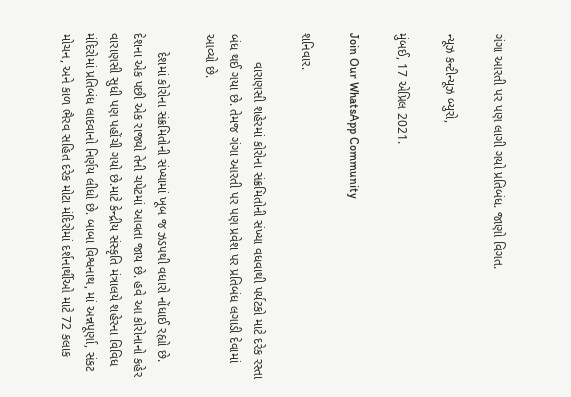ગંગા આરતી પર પણ લાગી ગયો પ્રતિબંધ. જાણો વિગત.

ન્યૂઝ કન્ટીન્યૂઝ બ્યુરો,

મુંબઈ, 17 એપ્રિલ 2021.

Join Our WhatsApp Community

શનિવાર.

        વારાણસી શહેરમાં કોરોના સંક્રમિતોની સંખ્યા વધવાથી પર્યટકો માટે દરેક રસ્તા બંધ થઈ ગયા છે. તેમજ ગંગા આરતી પર પણ પ્રવેશ પર પ્રતિબંધ લગાડી દેવામાં આવ્યો છે.

     દેશમાં કોરોના સંક્રમિતોની સંખ્યામાં ખૂબ જ ઝડપથી વધારો નોંધાઈ રહ્યો છે. દેશના એક પછી એક રાજ્યો તેની ચપેટમાં આવતા જાય છે. હવે આ કોરોનાનો કહેર વારાણસી સુધી પણ પહોંચી ગયો છે.માટે કેન્દ્રીય સંસ્કૃતિ મંત્રાલયે શહેરના વિવિધ મંદિરોમાં પ્રતિબંધ લાદવાનો નિર્ણય લીધો છે. બાબા વિશ્વનાથ, માં અન્નપૂર્ણા, સંકટ મોચન, અને કાળ ભૈરવ સહિત દરેક મોટા મંદિરોમાં દર્શનાર્થીઓ માટે 72 કલાક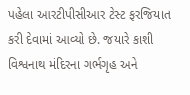પહેલા આરટીપીસીઆર ટેસ્ટ ફરજિયાત કરી દેવામાં આવ્યો છે. જયારે કાશી વિશ્વનાથ મંદિરના ગર્ભગૃહ અને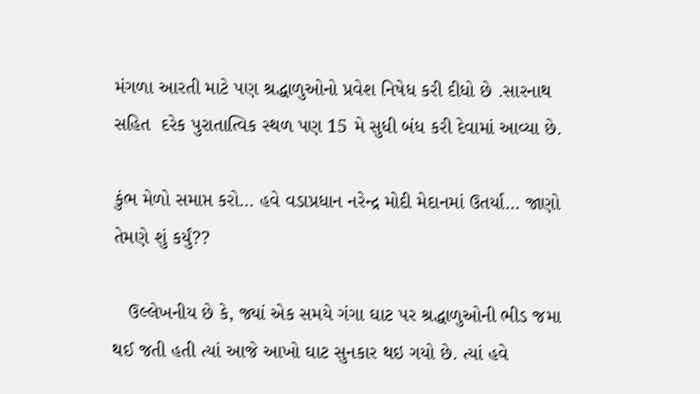મંગળા આરતી માટે પણ શ્રદ્ધાળુઓનો પ્રવેશ નિષેધ કરી દીધો છે .સારનાથ સહિત  દરેક પુરાતાત્વિક સ્થળ પણ 15 મે સુધી બંધ કરી દેવામાં આવ્યા છે.

કુંભ મેળો સમાપ્ત કરો… હવે વડાપ્રધાન નરેન્દ્ર મોદી મેદાનમાં ઉતર્યા… જાણો તેમણે શું કર્યું??

   ઉલ્લેખનીય છે કે, જ્યાં એક સમયે ગંગા ઘાટ પર શ્રદ્ધાળુઓની ભીડ જમા થઈ જતી હતી ત્યાં આજે આખો ઘાટ સુનકાર થઇ ગયો છે. ત્યાં હવે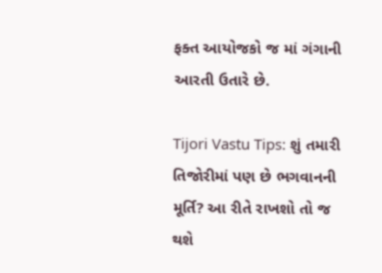ફક્ત આયોજકો જ માં ગંગાની આરતી ઉતારે છે.

Tijori Vastu Tips: શું તમારી તિજોરીમાં પણ છે ભગવાનની મૂર્તિ? આ રીતે રાખશો તો જ થશે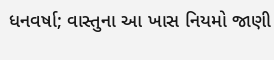ધનવર્ષા; વાસ્તુના આ ખાસ નિયમો જાણી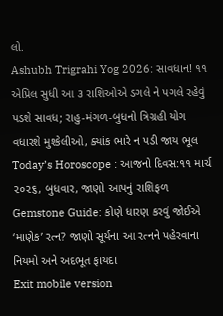લો.
Ashubh Trigrahi Yog 2026: સાવધાન! ૧૧ એપ્રિલ સુધી આ ૩ રાશિઓએ ડગલે ને પગલે રહેવું પડશે સાવધ; રાહુ-મંગળ-બુધનો ત્રિગ્રહી યોગ વધારશે મુશ્કેલીઓ, ક્યાંક ભારે ન પડી જાય ભૂલ
Today’s Horoscope : આજનો દિવસ:૧૧ માર્ચ ૨૦૨૬, બુધવાર, જાણો આપનું રાશિફળ
Gemstone Guide: કોણે ધારણ કરવું જોઈએ ‘માણેક’ રત્ન? જાણો સૂર્યના આ રત્નને પહેરવાના નિયમો અને અદભૂત ફાયદા
Exit mobile version